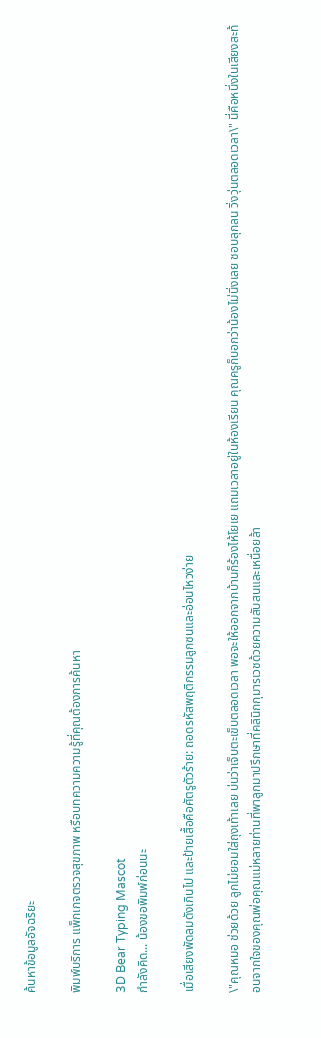ค้นหาข้อมูลอัจฉริยะ

พิมพ์บริการ แพ็กเกจตรวจสุขภาพ หรือบทความความรู้ที่คุณต้องการค้นหา

3D Bear Typing Mascot
กำลังคิด... น้องขอพิมพ์ก่อนนะ

เมื่อเสียงพัดลมดังเกินไป และป้ายเสื้อคือศัตรูตัวร้าย: ถอดรหัสพฤติกรรมลูกซนและอ่อนไหวง่าย

\"คุณหมอ ช่วยด้วย ลูกไม่ยอมใส่ถุงเท้าเลย บ่นว่าเจ็บตะเข็บตลอดเวลา พอจะให้ออกจากบ้านก็ร้องไห้โยเย แถมเวลาอยู่ในห้องเรียน คุณครูก็บอกว่าน้องไม่นิ่งเลย ชอบลุกลน วิ่งวุ่นตลอดเวลา\" นี่คือหนึ่งในเสียงสะท้อนจากใจของคุณพ่อคุณแม่หลายท่านที่พาลูกมาปรึกษาที่คลินิกกุมารเวชด้วยความสับสนและเหนื่อยล้า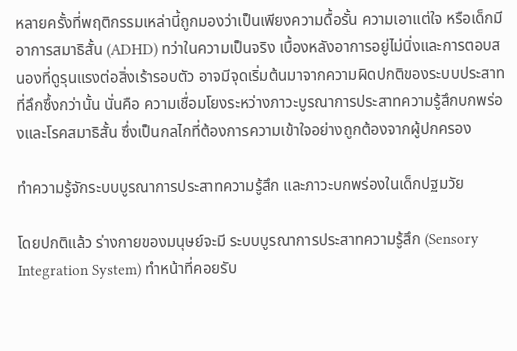หลายครั้งที่พฤติกรรมเหล่านี้ถูกมองว่าเป็นเพียงความดื้อรั้น ความเอาแต่ใจ หรือเด็กมีอาการสมาธิสั้น (ADHD) ทว่าในความเป็นจริง เบื้องหลังอาการอยู่ไม่นิ่งและการตอบสนองที่ดูรุนแรงต่อสิ่งเร้ารอบตัว อาจมีจุดเริ่มต้นมาจากความผิดปกติของระบบประสาทที่ลึกซึ้งกว่านั้น นั่นคือ ความเชื่อมโยงระหว่างภาวะบูรณาการประสาทความรู้สึกบกพร่องและโรคสมาธิสั้น ซึ่งเป็นกลไกที่ต้องการความเข้าใจอย่างถูกต้องจากผู้ปกครอง

ทำความรู้จักระบบบูรณาการประสาทความรู้สึก และภาวะบกพร่องในเด็กปฐมวัย

โดยปกติแล้ว ร่างกายของมนุษย์จะมี ระบบบูรณาการประสาทความรู้สึก (Sensory Integration System) ทำหน้าที่คอยรับ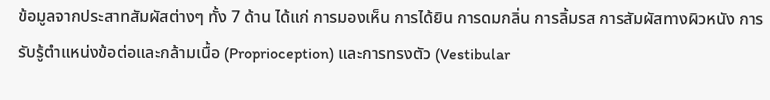ข้อมูลจากประสาทสัมผัสต่างๆ ทั้ง 7 ด้าน ได้แก่ การมองเห็น การได้ยิน การดมกลิ่น การลิ้มรส การสัมผัสทางผิวหนัง การรับรู้ตำแหน่งข้อต่อและกล้ามเนื้อ (Proprioception) และการทรงตัว (Vestibular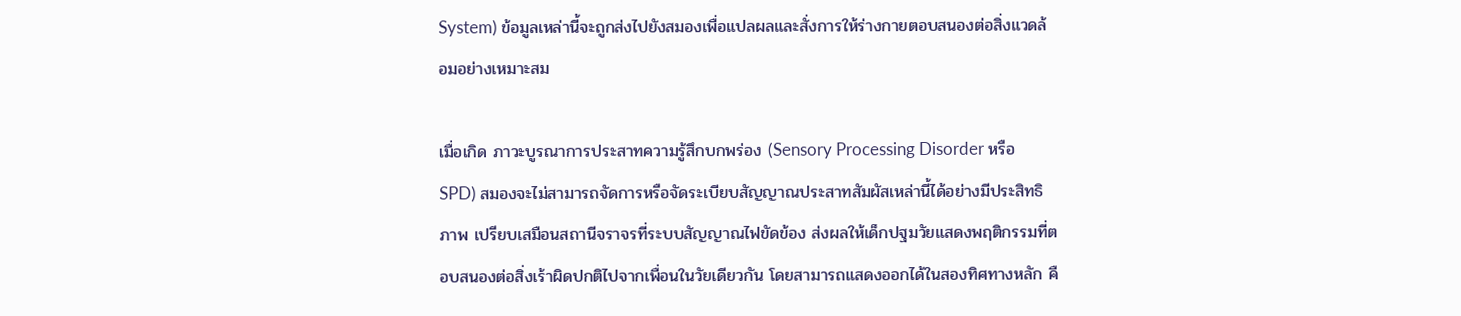System) ข้อมูลเหล่านี้จะถูกส่งไปยังสมองเพื่อแปลผลและสั่งการให้ร่างกายตอบสนองต่อสิ่งแวดล้อมอย่างเหมาะสม

เมื่อเกิด ภาวะบูรณาการประสาทความรู้สึกบกพร่อง (Sensory Processing Disorder หรือ SPD) สมองจะไม่สามารถจัดการหรือจัดระเบียบสัญญาณประสาทสัมผัสเหล่านี้ได้อย่างมีประสิทธิภาพ เปรียบเสมือนสถานีจราจรที่ระบบสัญญาณไฟขัดข้อง ส่งผลให้เด็กปฐมวัยแสดงพฤติกรรมที่ตอบสนองต่อสิ่งเร้าผิดปกติไปจากเพื่อนในวัยเดียวกัน โดยสามารถแสดงออกได้ในสองทิศทางหลัก คื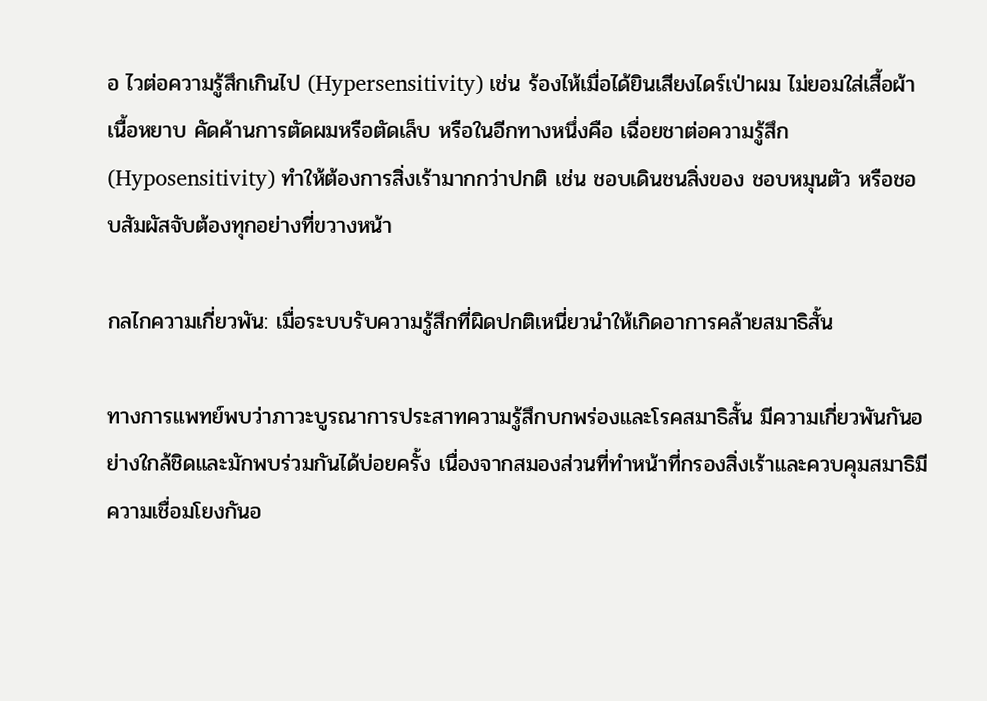อ ไวต่อความรู้สึกเกินไป (Hypersensitivity) เช่น ร้องไห้เมื่อได้ยินเสียงไดร์เป่าผม ไม่ยอมใส่เสื้อผ้าเนื้อหยาบ คัดค้านการตัดผมหรือตัดเล็บ หรือในอีกทางหนึ่งคือ เฉื่อยชาต่อความรู้สึก (Hyposensitivity) ทำให้ต้องการสิ่งเร้ามากกว่าปกติ เช่น ชอบเดินชนสิ่งของ ชอบหมุนตัว หรือชอบสัมผัสจับต้องทุกอย่างที่ขวางหน้า

กลไกความเกี่ยวพัน: เมื่อระบบรับความรู้สึกที่ผิดปกติเหนี่ยวนำให้เกิดอาการคล้ายสมาธิสั้น

ทางการแพทย์พบว่าภาวะบูรณาการประสาทความรู้สึกบกพร่องและโรคสมาธิสั้น มีความเกี่ยวพันกันอย่างใกล้ชิดและมักพบร่วมกันได้บ่อยครั้ง เนื่องจากสมองส่วนที่ทำหน้าที่กรองสิ่งเร้าและควบคุมสมาธิมีความเชื่อมโยงกันอ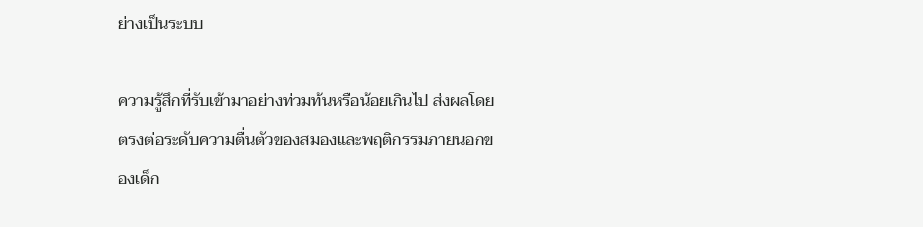ย่างเป็นระบบ

ความรู้สึกที่รับเข้ามาอย่างท่วมท้นหรือน้อยเกินไป ส่งผลโดยตรงต่อระดับความตื่นตัวของสมองและพฤติกรรมภายนอกของเด็ก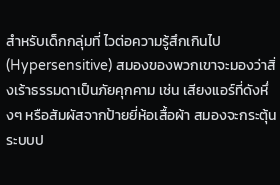สำหรับเด็กกลุ่มที่ ไวต่อความรู้สึกเกินไป (Hypersensitive) สมองของพวกเขาจะมองว่าสิ่งเร้าธรรมดาเป็นภัยคุกคาม เช่น เสียงแอร์ที่ดังหึ่งๆ หรือสัมผัสจากป้ายยี่ห้อเสื้อผ้า สมองจะกระตุ้นระบบป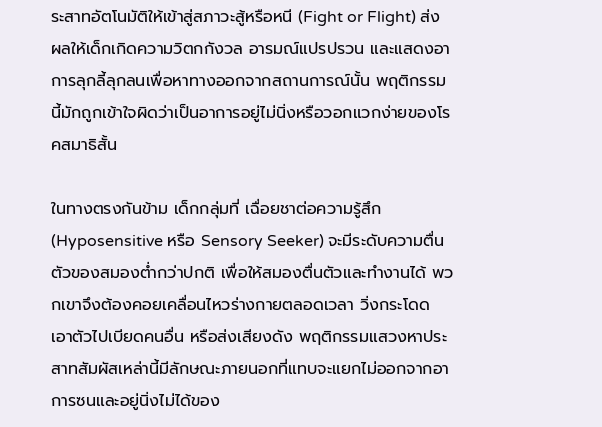ระสาทอัตโนมัติให้เข้าสู่สภาวะสู้หรือหนี (Fight or Flight) ส่งผลให้เด็กเกิดความวิตกกังวล อารมณ์แปรปรวน และแสดงอาการลุกลี้ลุกลนเพื่อหาทางออกจากสถานการณ์นั้น พฤติกรรมนี้มักถูกเข้าใจผิดว่าเป็นอาการอยู่ไม่นิ่งหรือวอกแวกง่ายของโรคสมาธิสั้น

ในทางตรงกันข้าม เด็กกลุ่มที่ เฉื่อยชาต่อความรู้สึก (Hyposensitive หรือ Sensory Seeker) จะมีระดับความตื่นตัวของสมองต่ำกว่าปกติ เพื่อให้สมองตื่นตัวและทำงานได้ พวกเขาจึงต้องคอยเคลื่อนไหวร่างกายตลอดเวลา วิ่งกระโดด เอาตัวไปเบียดคนอื่น หรือส่งเสียงดัง พฤติกรรมแสวงหาประสาทสัมผัสเหล่านี้มีลักษณะภายนอกที่แทบจะแยกไม่ออกจากอาการซนและอยู่นิ่งไม่ได้ของ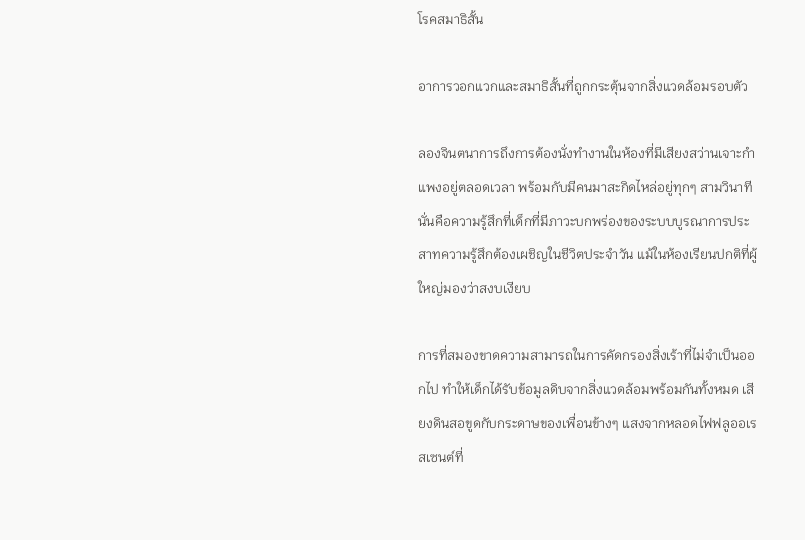โรคสมาธิสั้น

อาการวอกแวกและสมาธิสั้นที่ถูกกระตุ้นจากสิ่งแวดล้อมรอบตัว

ลองจินตนาการถึงการต้องนั่งทำงานในห้องที่มีเสียงสว่านเจาะกำแพงอยู่ตลอดเวลา พร้อมกับมีคนมาสะกิดไหล่อยู่ทุกๆ สามวินาที นั่นคือความรู้สึกที่เด็กที่มีภาวะบกพร่องของระบบบูรณาการประสาทความรู้สึกต้องเผชิญในชีวิตประจำวัน แม้ในห้องเรียนปกติที่ผู้ใหญ่มองว่าสงบเงียบ

การที่สมองขาดความสามารถในการคัดกรองสิ่งเร้าที่ไม่จำเป็นออกไป ทำให้เด็กได้รับข้อมูลดิบจากสิ่งแวดล้อมพร้อมกันทั้งหมด เสียงดินสอขูดกับกระดาษของเพื่อนข้างๆ แสงจากหลอดไฟฟลูออเรสเซนต์ที่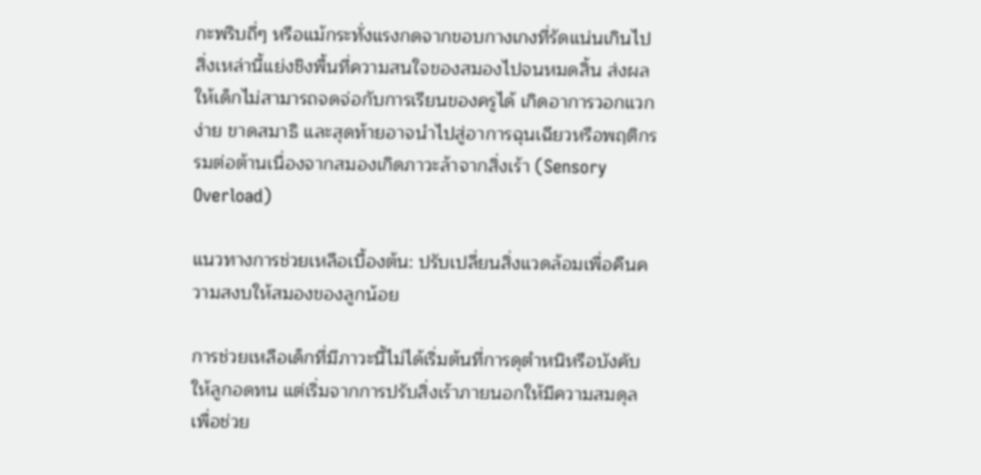กะพริบถี่ๆ หรือแม้กระทั่งแรงกดจากขอบกางเกงที่รัดแน่นเกินไป สิ่งเหล่านี้แย่งชิงพื้นที่ความสนใจของสมองไปจนหมดสิ้น ส่งผลให้เด็กไม่สามารถจดจ่อกับการเรียนของครูได้ เกิดอาการวอกแวกง่าย ขาดสมาธิ และสุดท้ายอาจนำไปสู่อาการฉุนเฉียวหรือพฤติกรรมต่อต้านเนื่องจากสมองเกิดภาวะล้าจากสิ่งเร้า (Sensory Overload)

แนวทางการช่วยเหลือเบื้องต้น: ปรับเปลี่ยนสิ่งแวดล้อมเพื่อคืนความสงบให้สมองของลูกน้อย

การช่วยเหลือเด็กที่มีภาวะนี้ไม่ได้เริ่มต้นที่การดุตำหนิหรือบังคับให้ลูกอดทน แต่เริ่มจากการปรับสิ่งเร้าภายนอกให้มีความสมดุล เพื่อช่วย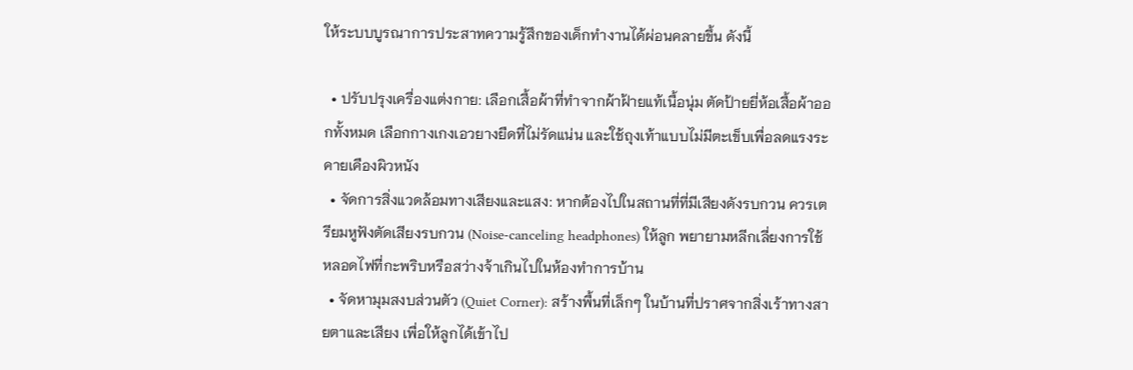ให้ระบบบูรณาการประสาทความรู้สึกของเด็กทำงานได้ผ่อนคลายขึ้น ดังนี้

  • ปรับปรุงเครื่องแต่งกาย: เลือกเสื้อผ้าที่ทำจากผ้าฝ้ายแท้เนื้อนุ่ม ตัดป้ายยี่ห้อเสื้อผ้าออกทั้งหมด เลือกกางเกงเอวยางยืดที่ไม่รัดแน่น และใช้ถุงเท้าแบบไม่มีตะเข็บเพื่อลดแรงระคายเคืองผิวหนัง
  • จัดการสิ่งแวดล้อมทางเสียงและแสง: หากต้องไปในสถานที่ที่มีเสียงดังรบกวน ควรเตรียมหูฟังตัดเสียงรบกวน (Noise-canceling headphones) ให้ลูก พยายามหลีกเลี่ยงการใช้หลอดไฟที่กะพริบหรือสว่างจ้าเกินไปในห้องทำการบ้าน
  • จัดหามุมสงบส่วนตัว (Quiet Corner): สร้างพื้นที่เล็กๆ ในบ้านที่ปราศจากสิ่งเร้าทางสายตาและเสียง เพื่อให้ลูกได้เข้าไป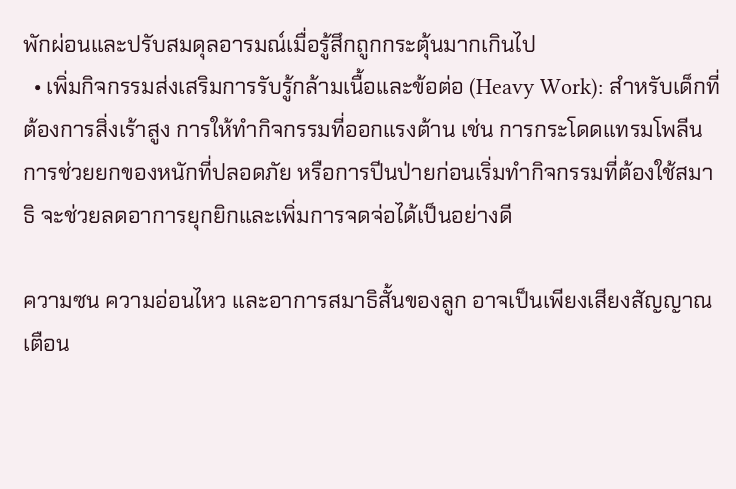พักผ่อนและปรับสมดุลอารมณ์เมื่อรู้สึกถูกกระตุ้นมากเกินไป
  • เพิ่มกิจกรรมส่งเสริมการรับรู้กล้ามเนื้อและข้อต่อ (Heavy Work): สำหรับเด็กที่ต้องการสิ่งเร้าสูง การให้ทำกิจกรรมที่ออกแรงต้าน เช่น การกระโดดแทรมโพลีน การช่วยยกของหนักที่ปลอดภัย หรือการปีนป่ายก่อนเริ่มทำกิจกรรมที่ต้องใช้สมาธิ จะช่วยลดอาการยุกยิกและเพิ่มการจดจ่อได้เป็นอย่างดี

ความซน ความอ่อนไหว และอาการสมาธิสั้นของลูก อาจเป็นเพียงเสียงสัญญาณเตือน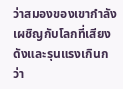ว่าสมองของเขากำลังเผชิญกับโลกที่เสียงดังและรุนแรงเกินกว่า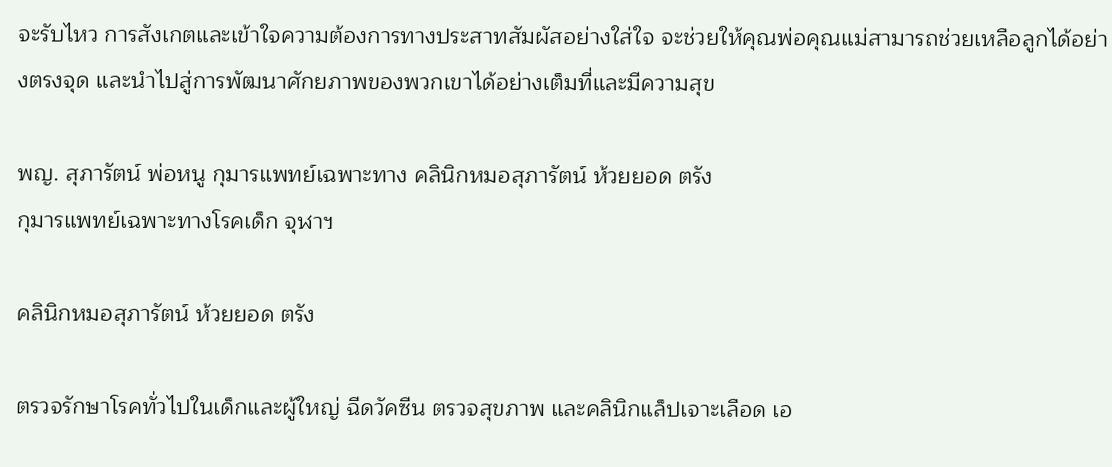จะรับไหว การสังเกตและเข้าใจความต้องการทางประสาทสัมผัสอย่างใส่ใจ จะช่วยให้คุณพ่อคุณแม่สามารถช่วยเหลือลูกได้อย่างตรงจุด และนำไปสู่การพัฒนาศักยภาพของพวกเขาได้อย่างเต็มที่และมีความสุข

พญ. สุภารัตน์ พ่อหนู กุมารแพทย์เฉพาะทาง คลินิกหมอสุภารัตน์ ห้วยยอด ตรัง
กุมารแพทย์เฉพาะทางโรคเด็ก จุฬาฯ

คลินิกหมอสุภารัตน์ ห้วยยอด ตรัง

ตรวจรักษาโรคทั่วไปในเด็กและผู้ใหญ่ ฉีดวัคซีน ตรวจสุขภาพ และคลินิกแล็ปเจาะเลือด เอ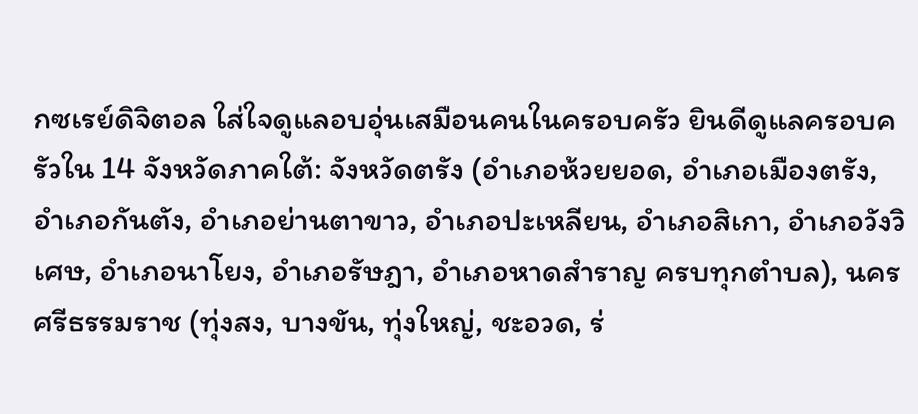กซเรย์ดิจิตอล ใส่ใจดูแลอบอุ่นเสมือนคนในครอบครัว ยินดีดูแลครอบครัวใน 14 จังหวัดภาคใต้: จังหวัดตรัง (อำเภอห้วยยอด, อำเภอเมืองตรัง, อำเภอกันตัง, อำเภอย่านตาขาว, อำเภอปะเหลียน, อำเภอสิเกา, อำเภอวังวิเศษ, อำเภอนาโยง, อำเภอรัษฎา, อำเภอหาดสำราญ ครบทุกตำบล), นครศรีธรรมราช (ทุ่งสง, บางขัน, ทุ่งใหญ่, ชะอวด, ร่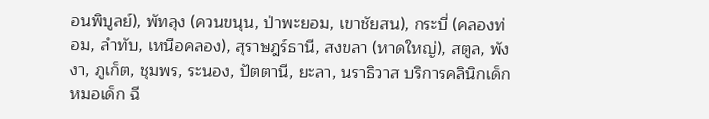อนพิบูลย์), พัทลุง (ควนขนุน, ป่าพะยอม, เขาชัยสน), กระบี่ (คลองท่อม, ลำทับ, เหนือคลอง), สุราษฎร์ธานี, สงขลา (หาดใหญ่), สตูล, พังงา, ภูเก็ต, ชุมพร, ระนอง, ปัตตานี, ยะลา, นราธิวาส บริการคลินิกเด็ก หมอเด็ก ฉี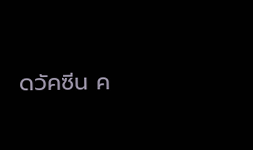ดวัคซีน ค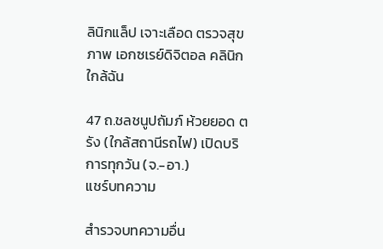ลินิกแล็ป เจาะเลือด ตรวจสุขภาพ เอกซเรย์ดิจิตอล คลินิกใกล้ฉัน

47 ถ.ชลชนูปถัมภ์ ห้วยยอด ตรัง (ใกล้สถานีรถไฟ) เปิดบริการทุกวัน (จ.-อา.)
แชร์บทความ

สำรวจบทความอื่น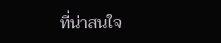ที่น่าสนใจ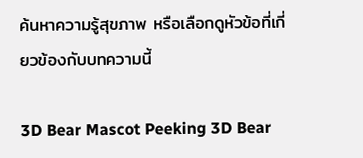ค้นหาความรู้สุขภาพ หรือเลือกดูหัวข้อที่เกี่ยวข้องกับบทความนี้

3D Bear Mascot Peeking 3D Bear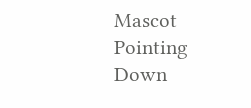Mascot Pointing Down